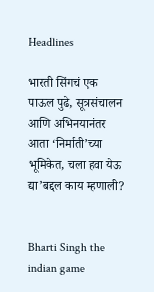Headlines

भारती सिंगचं एक पाऊल पुढे, सूत्रसंचालन आणि अभिनयानंतर आता ‘निर्माती’च्या भूमिकेत, चला हवा येऊ द्या’बद्दल काय म्हणाली?


Bharti Singh the indian game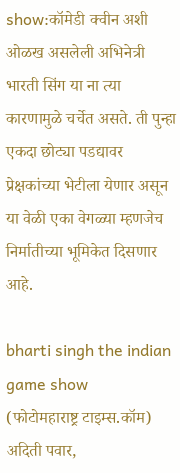show:कॉमेडी क्वीन अशी ओळख असलेली अभिनेत्री भारती सिंग या ना त्या कारणामुळे चर्चेत असते. ती पुन्हा एकदा छोट्या पडद्यावर प्रेक्षकांच्या भेटीला येणार असून या वेळी एका वेगळ्या म्हणजेच निर्मातीच्या भूमिकेत दिसणार आहे.

bharti singh the indian game show
(फोटोमहाराष्ट्र टाइम्स.कॉम)
अदिती पवार,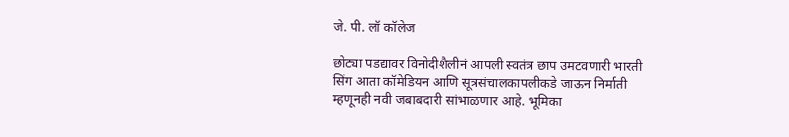जे. पी. लॉ कॉलेज

छोट्या पडद्यावर विनोदीशैलीनं आपली स्वतंत्र छाप उमटवणारी भारती सिंग आता कॉमेडियन आणि सूत्रसंचालकापलीकडे जाऊन निर्माती म्हणूनही नवी जबाबदारी सांभाळणार आहे. भूमिका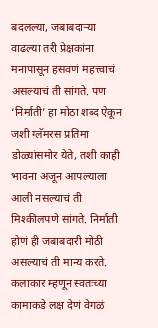बदलल्या, जबाबदाऱ्या वाढल्या तरी प्रेक्षकांना मनापासून हसवणं महत्त्वाचं असल्याचं ती सांगते. पण ‘निर्माती’ हा मोठा शब्द ऐकून जशी ग्लॅमरस प्रतिमा डोळ्यांसमोर येते, तशी काही भावना अजून आपल्याला आली नसल्याचं ती मिश्कीलपणे सांगते. निर्माती होणं ही जबाबदारी मोठी असल्याचं ती मान्य करते. कलाकार म्हणून स्वतःच्या कामाकडे लक्ष देणं वेगळं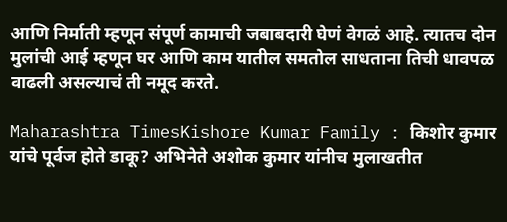आणि निर्माती म्हणून संपूर्ण कामाची जबाबदारी घेणं वेगळं आहे. त्यातच दोन मुलांची आई म्हणून घर आणि काम यातील समतोल साधताना तिची धावपळ वाढली असल्याचं ती नमूद करते.

Maharashtra TimesKishore Kumar Family : किशोर कुमार यांचे पूर्वज होते डाकू? अभिनेते अशोक कुमार यांनीच मुलाखतीत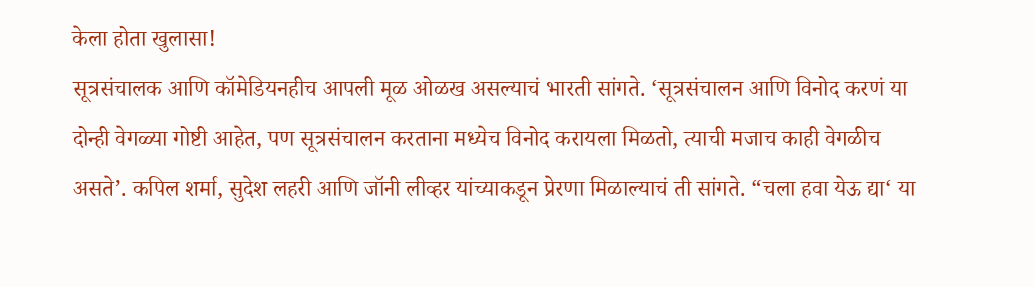केला होता खुलासा!
सूत्रसंचालक आणि कॉमेडियनहीच आपली मूळ ओळख असल्याचं भारती सांगते. ‘सूत्रसंचालन आणि विनोद करणं या दोन्ही वेगळ्या गोष्टी आहेत, पण सूत्रसंचालन करताना मध्येच विनोद करायला मिळतो, त्याची मजाच काही वेगळीच असते’. कपिल शर्मा, सुदेश लहरी आणि जॉनी लीव्हर यांच्याकडून प्रेरणा मिळाल्याचं ती सांगते. “चला हवा येऊ द्या‘ या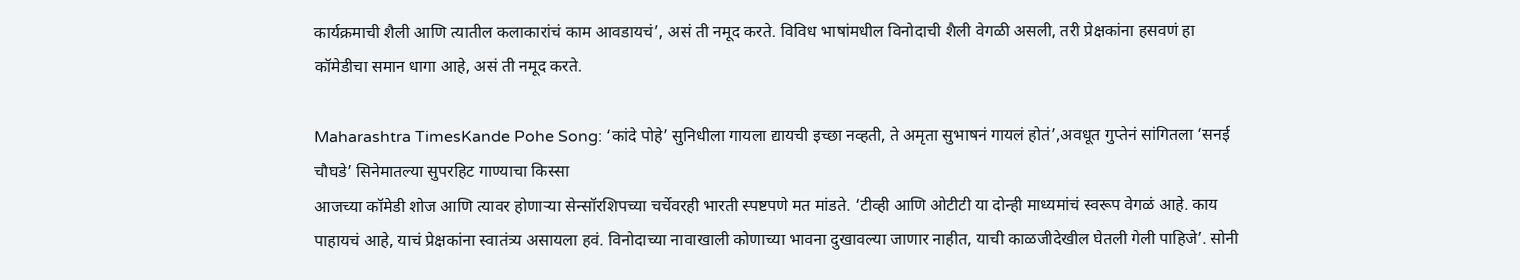कार्यक्रमाची शैली आणि त्यातील कलाकारांचं काम आवडायचं’, असं ती नमूद करते. विविध भाषांमधील विनोदाची शैली वेगळी असली, तरी प्रेक्षकांना हसवणं हा कॉमेडीचा समान धागा आहे, असं ती नमूद करते.

Maharashtra TimesKande Pohe Song: ‘कांदे पोहे’ सुनिधीला गायला द्यायची इच्छा नव्हती, ते अमृता सुभाषनं गायलं होतं’,अवधूत गुप्तेनं सांगितला ‘सनई चौघडे’ सिनेमातल्या सुपरहिट गाण्याचा किस्सा
आजच्या कॉमेडी शोज आणि त्यावर होणाऱ्या सेन्सॉरशिपच्या चर्चेवरही भारती स्पष्टपणे मत मांडते. ‘टीव्ही आणि ओटीटी या दोन्ही माध्यमांचं स्वरूप वेगळं आहे. काय पाहायचं आहे, याचं प्रेक्षकांना स्वातंत्र्य असायला हवं. विनोदाच्या नावाखाली कोणाच्या भावना दुखावल्या जाणार नाहीत, याची काळजीदेखील घेतली गेली पाहिजे’. सोनी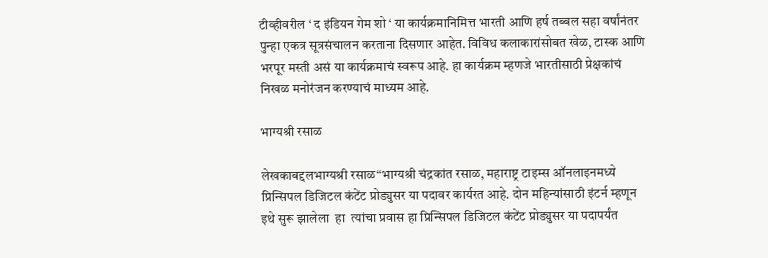टीव्हीवरील ‘ द इंडियन गेम शो ‘ या कार्यक्रमानिमित्त भारती आणि हर्ष तब्बल सहा वर्षांनंतर पुन्हा एकत्र सूत्रसंचालन करताना दिसणार आहेत. विविध कलाकारांसोबत खेळ, टास्क आणि भरपूर मस्ती असं या कार्यक्रमाचं स्वरूप आहे. हा कार्यक्रम म्हणजे भारतीसाठी प्रेक्षकांचं निखळ मनोरंजन करण्याचं माध्यम आहे.

भाग्यश्री रसाळ

लेखकाबद्दलभाग्यश्री रसाळ“भाग्यश्री चंद्रकांत रसाळ, महाराष्ट्र टाइम्स ऑनलाइनमध्ये प्रिन्सिपल डिजिटल कंटेंट प्रोड्युसर या पदावर कार्यरत आहे. दोन महिन्यांसाठी इंटर्न म्हणून इथे सुरू झालेला  हा  त्यांचा प्रवास हा प्रिन्सिपल डिजिटल कंटेंट प्रोड्युसर या पदापर्यंत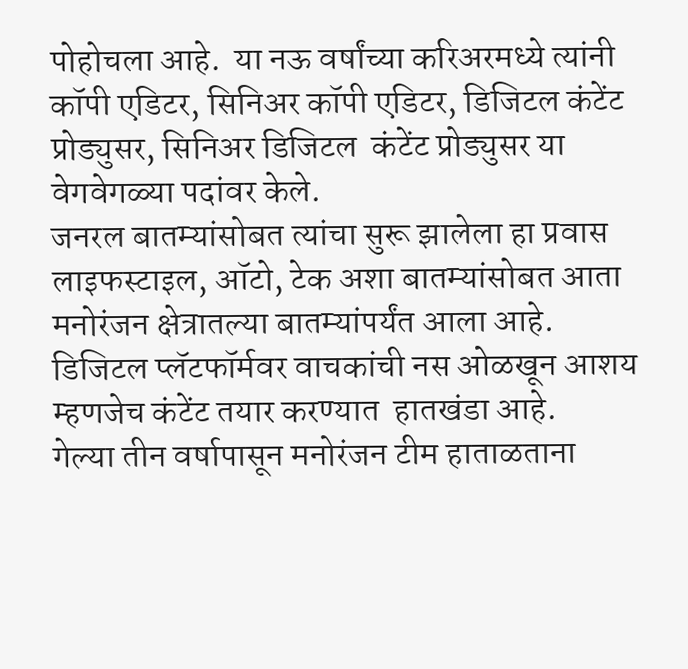पोहोचला आहे.  या नऊ वर्षांच्या करिअरमध्ये त्यांनी कॉपी एडिटर, सिनिअर कॉपी एडिटर, डिजिटल कंटेंट प्रोड्युसर, सिनिअर डिजिटल  कंटेंट प्रोड्युसर या  वेगवेगळ्या पदांवर केले.
जनरल बातम्यांसोबत त्यांचा सुरू झालेला हा प्रवास लाइफस्टाइल, ऑटो, टेक अशा बातम्यांसोबत आता मनोरंजन क्षेत्रातल्या बातम्यांपर्यंत आला आहे. डिजिटल प्लॅटफॉर्मवर वाचकांची नस ओळखून आशय  म्हणजेच कंटेंट तयार करण्यात  हातखंडा आहे.
गेल्या तीन वर्षापासून मनोरंजन टीम हाताळताना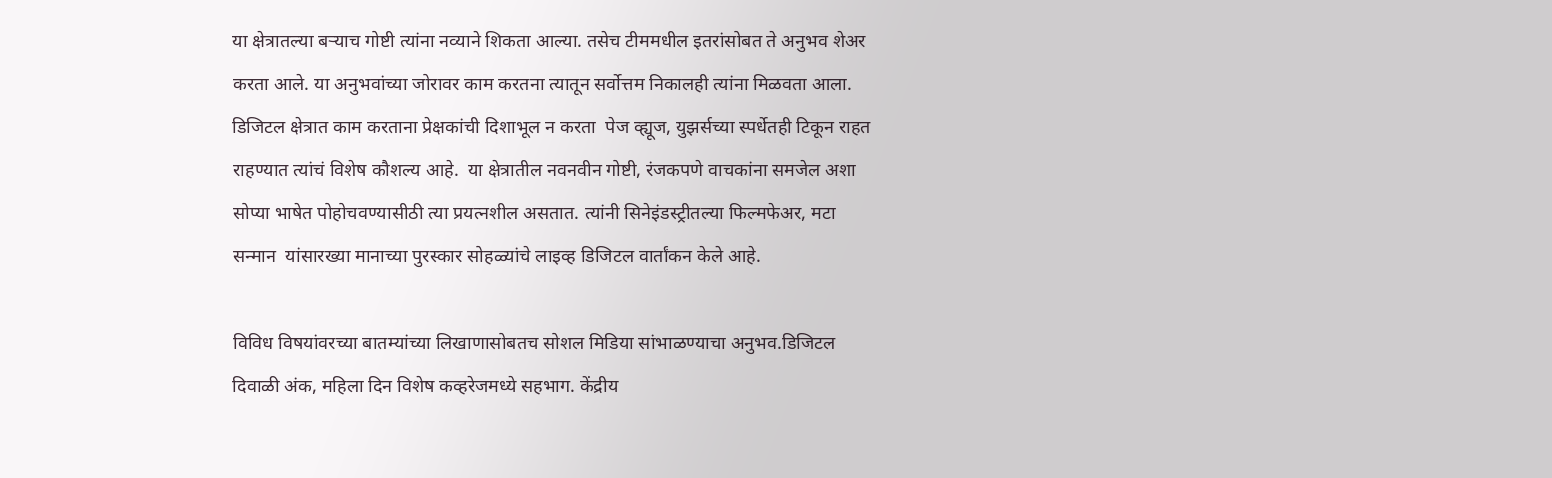या क्षेत्रातल्या बऱ्याच गोष्टी त्यांना नव्याने शिकता आल्या. तसेच टीममधील इतरांसोबत ते अनुभव शेअर करता आले. या अनुभवांच्या जोरावर काम करतना त्यातून सर्वोत्तम निकालही त्यांना मिळवता आला. डिजिटल क्षेत्रात काम करताना प्रेक्षकांची दिशाभूल न करता  पेज व्ह्यूज, युझर्सच्या स्पर्धेतही टिकून राहत राहण्यात त्यांचं विशेष कौशल्य आहे.  या क्षेत्रातील नवनवीन गोष्टी, रंजकपणे वाचकांना समजेल अशा सोप्या भाषेत पोहोचवण्यासीठी त्या प्रयत्नशील असतात. त्यांनी सिनेइंडस्ट्रीतल्या फिल्मफेअर, मटा सन्मान  यांसारख्या मानाच्या पुरस्कार सोहळ्यांचे लाइव्ह डिजिटल वार्तांकन केले आहे.

विविध विषयांवरच्या बातम्यांच्या लिखाणासोबतच सोशल मिडिया सांभाळण्याचा अनुभव.डिजिटल दिवाळी अंक, महिला दिन विशेष कव्हरेजमध्ये सहभाग. केंद्रीय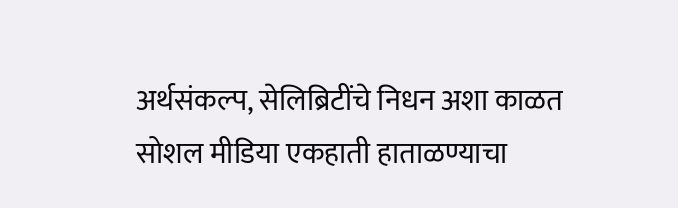अर्थसंकल्प, सेलिब्रिटींचे निधन अशा काळत सोशल मीडिया एकहाती हाताळण्याचा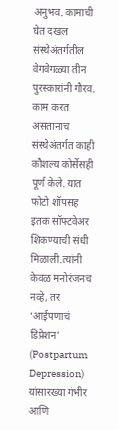अनुभव. कामाची घेत दखल संस्थेअंतर्गतील वेगवेगळ्या तीन पुरस्कारांनी गौरव.  काम करत असतानाच संस्थेअंतर्गत काही कौशल्य कोर्सेसही पूर्ण केले. यात फोटो शॉपसह इतक सॉफ्टवेअर शिकण्याची संधी मिळाली.त्यांनी केवळ मनोरंजनच नव्हे, तर ‘आईपणाचं डिप्रेशन’ (Postpartum Depression) यांसारख्या गंभीर आणि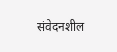संवेदनशील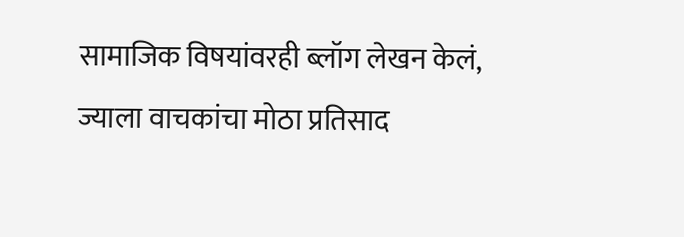सामाजिक विषयांवरही ब्लॉग लेखन केलं, ज्याला वाचकांचा मोठा प्रतिसाद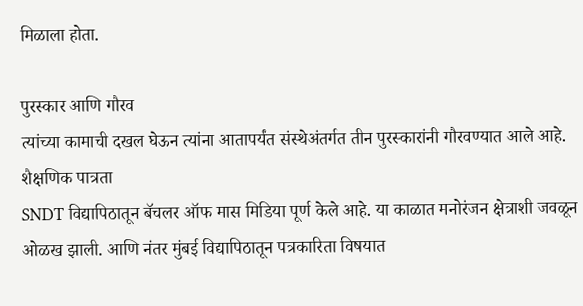मिळाला होता.

पुरस्कार आणि गौरव
त्यांच्या कामाची दखल घेऊन त्यांना आतापर्यंत संस्थेअंतर्गत तीन पुरस्कारांनी गौरवण्यात आले आहे.
शैक्षणिक पात्रता
SNDT विद्यापिठातून बॅचलर ऑफ मास मिडिया पूर्ण केले आहे. या काळात मनोरंजन क्षेत्राशी जवळून ओळख झाली. आणि नंतर मुंबई विद्यापिठातून पत्रकारिता विषयात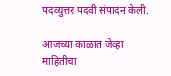पदव्युत्तर पदवी संपादन केली.

आजच्या काळात जेव्हा माहितीचा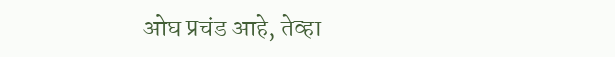ओघ प्रचंड आहे, तेव्हा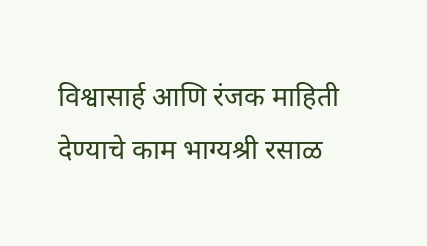विश्वासार्ह आणि रंजक माहिती देण्याचे काम भाग्यश्री रसाळ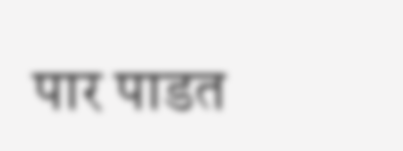पार पाडत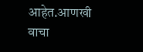आहेत.आणखी वाचा